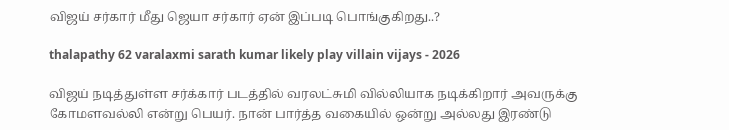விஜய் சர்கார் மீது ஜெயா சர்கார் ஏன் இப்படி பொங்குகிறது..?

thalapathy 62 varalaxmi sarath kumar likely play villain vijays - 2026

விஜய் நடித்துள்ள சர்க்கார் படத்தில் வரலட்சுமி வில்லியாக நடிக்கிறார் அவருக்கு கோமளவல்லி என்று பெயர். நான் பார்த்த வகையில் ஒன்று அல்லது இரண்டு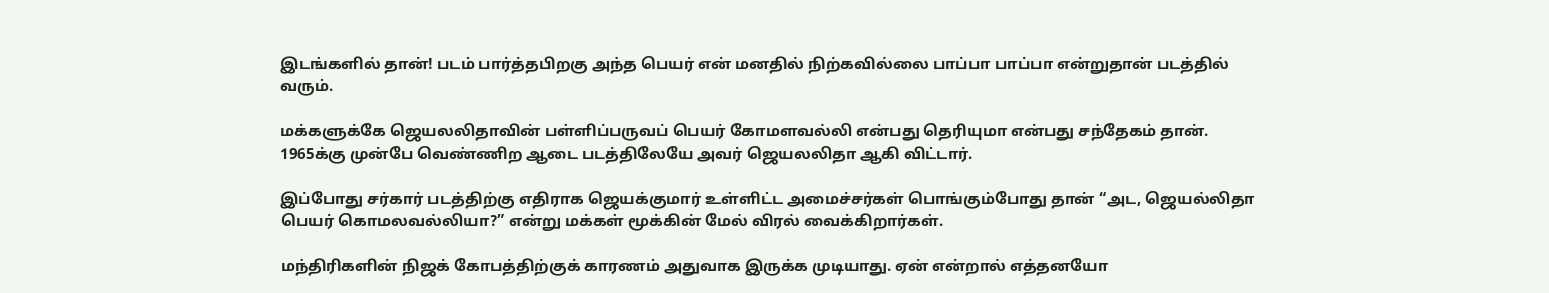இடங்களில் தான்! படம் பார்த்தபிறகு அந்த பெயர் என் மனதில் நிற்கவில்லை பாப்பா பாப்பா என்றுதான் படத்தில் வரும்.

மக்களுக்கே ஜெயலலிதாவின் பள்ளிப்பருவப் பெயர் கோமளவல்லி என்பது தெரியுமா என்பது சந்தேகம் தான். 1965க்கு முன்பே வெண்ணிற ஆடை படத்திலேயே அவர் ஜெயலலிதா ஆகி விட்டார்.

இப்போது சர்கார் படத்திற்கு எதிராக ஜெயக்குமார் உள்ளிட்ட அமைச்சர்கள் பொங்கும்போது தான் “அட, ஜெயல்லிதா பெயர் கொமலவல்லியா?” என்று மக்கள் மூக்கின் மேல் விரல் வைக்கிறார்கள்.

மந்திரிகளின் நிஜக் கோபத்திற்குக் காரணம் அதுவாக இருக்க முடியாது. ஏன் என்றால் எத்தனயோ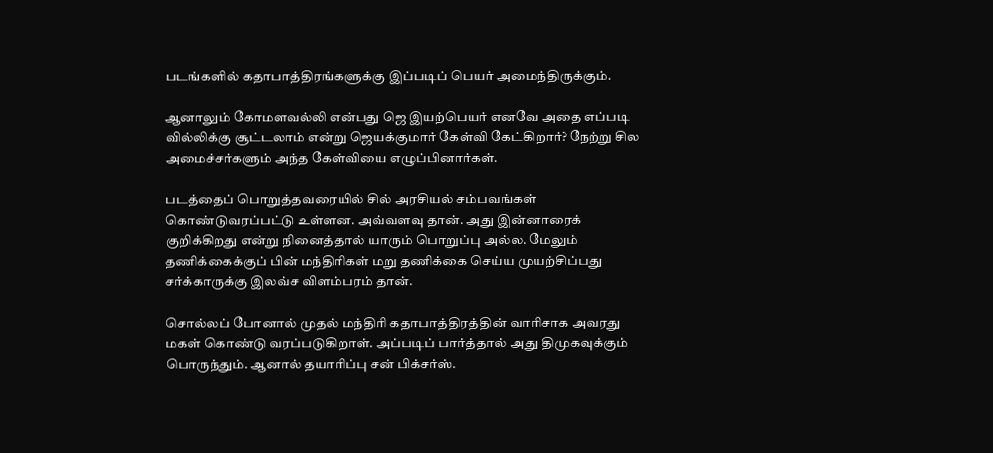படங்களில் கதாபாத்திரங்களுக்கு இப்படிப் பெயர் அமைந்திருக்கும்.

ஆனாலும் கோமளவல்லி என்பது ஜெ இயற்பெயர் எனவே அதை எப்படி வில்லிக்கு சூட்டலாம் என்று ஜெயக்குமார் கேள்வி கேட்கிறார்? நேற்று சில அமைச்சர்களும் அந்த கேள்வியை எழுப்பினார்கள்.

படத்தைப் பொறுத்தவரையில் சில் அரசியல் சம்பவங்கள் கொண்டுவரப்பட்டு உள்ளன. அவ்வளவு தான். அது இன்னாரைக் குறிக்கிறது என்று நினைத்தால் யாரும் பொறுப்பு அல்ல. மேலும் தணிக்கைக்குப் பின் மந்திரிகள் மறு தணிக்கை செய்ய முயற்சிப்பது சர்க்காருக்கு இலவ்ச விளம்பரம் தான்.

சொல்லப் போனால் முதல் மந்திரி கதாபாத்திரத்தின் வாரிசாக அவரது மகள் கொண்டு வரப்படுகிறாள். அப்படிப் பார்த்தால் அது திமுகவுக்கும் பொருந்தும். ஆனால் தயாரிப்பு சன் பிக்சர்ஸ்.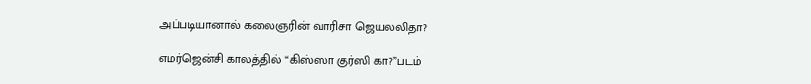அப்படியானால் கலைஞரின் வாரிசா ஜெயலலிதா?

எமர்ஜென்சி காலத்தில் “கிஸ்ஸா குர்ஸி கா?”படம்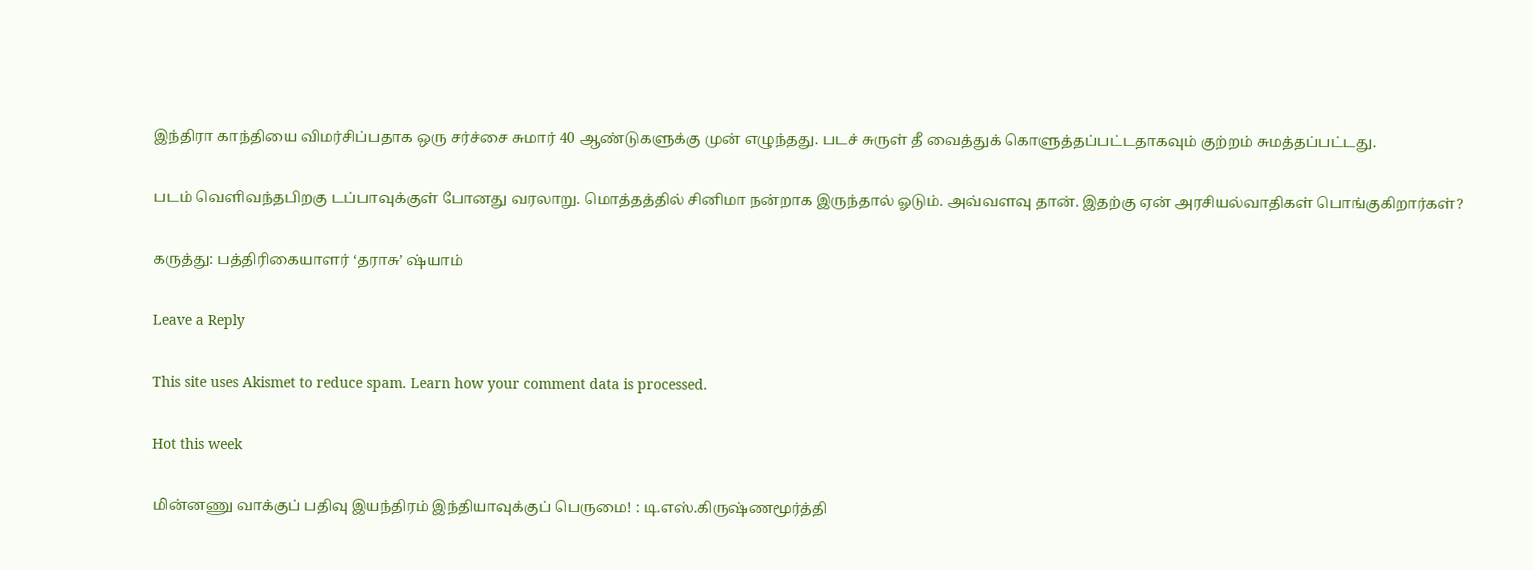இந்திரா காந்தியை விமர்சிப்பதாக ஒரு சர்ச்சை சுமார் 40 ஆண்டுகளுக்கு முன் எழுந்தது. படச் சுருள் தீ வைத்துக் கொளுத்தப்பட்டதாகவும் குற்றம் சுமத்தப்பட்டது.

படம் வெளிவந்தபிறகு டப்பாவுக்குள் போனது வரலாறு. மொத்தத்தில் சினிமா நன்றாக இருந்தால் ஓடும். அவ்வளவு தான். இதற்கு ஏன் அரசியல்வாதிகள் பொங்குகிறார்கள்?

கருத்து: பத்திரிகையாளர் ‘தராசு’ ஷ்யாம்

Leave a Reply

This site uses Akismet to reduce spam. Learn how your comment data is processed.

Hot this week

மின்னணு வாக்குப் பதிவு இயந்திரம் இந்தியாவுக்குப் பெருமை! : டி.எஸ்.கிருஷ்ணமூர்த்தி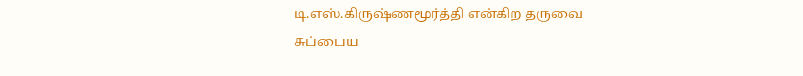டி.எஸ்.கிருஷ்ணமூர்த்தி என்கிற தருவை சுப்பைய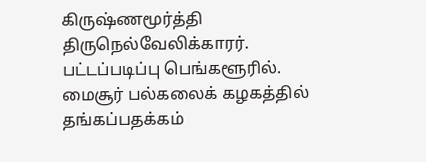கிருஷ்ணமூர்த்தி திருநெல்வேலிக்காரர். பட்டப்படிப்பு பெங்களூரில். மைசூர் பல்கலைக் கழகத்தில் தங்கப்பதக்கம்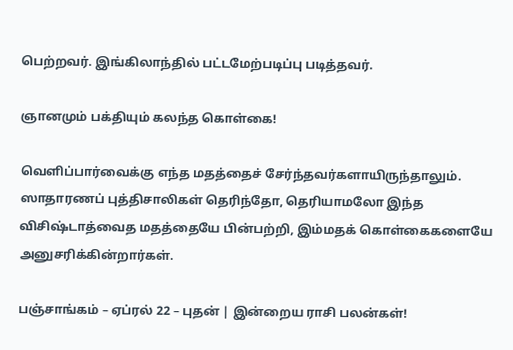பெற்றவர். இங்கிலாந்தில் பட்டமேற்படிப்பு படித்தவர்.

ஞானமும் பக்தியும் கலந்த கொள்கை!

வெளிப்பார்வைக்கு எந்த மதத்தைச் சேர்ந்தவர்களாயிருந்தாலும். ஸாதாரணப் புத்திசாலிகள் தெரிந்தோ, தெரியாமலோ இந்த விசிஷ்டாத்வைத மதத்தையே பின்பற்றி, இம்மதக் கொள்கைகளையே அனுசரிக்கின்றார்கள்.

பஞ்சாங்கம் – ஏப்ரல் 22 – புதன் | இன்றைய ராசி பலன்கள்!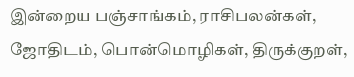இன்றைய பஞ்சாங்கம், ராசிபலன்கள், ஜோதிடம், பொன்மொழிகள், திருக்குறள்,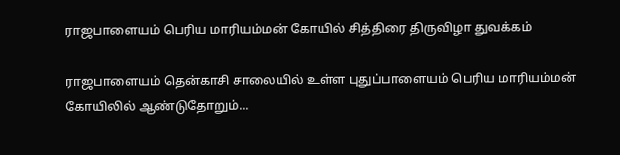ராஜபாளையம் பெரிய மாரியம்மன் கோயில் சித்திரை திருவிழா துவக்கம்

ராஜபாளையம் தென்காசி சாலையில் உள்ள புதுப்பாளையம் பெரிய மாரியம்மன் கோயிலில் ஆண்டுதோறும்...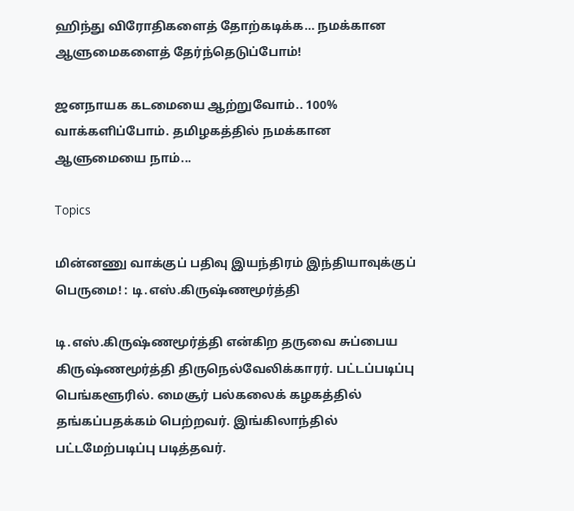ஹிந்து விரோதிகளைத் தோற்கடிக்க… நமக்கான ஆளுமைகளைத் தேர்ந்தெடுப்போம்!

ஜனநாயக கடமையை ஆற்றுவோம்.. 100% வாக்களிப்போம். தமிழகத்தில் நமக்கான ஆளுமையை நாம்...

Topics

மின்னணு வாக்குப் பதிவு இயந்திரம் இந்தியாவுக்குப் பெருமை! : டி.எஸ்.கிருஷ்ணமூர்த்தி

டி.எஸ்.கிருஷ்ணமூர்த்தி என்கிற தருவை சுப்பைய கிருஷ்ணமூர்த்தி திருநெல்வேலிக்காரர். பட்டப்படிப்பு பெங்களூரில். மைசூர் பல்கலைக் கழகத்தில் தங்கப்பதக்கம் பெற்றவர். இங்கிலாந்தில் பட்டமேற்படிப்பு படித்தவர்.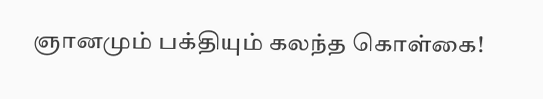ஞானமும் பக்தியும் கலந்த கொள்கை!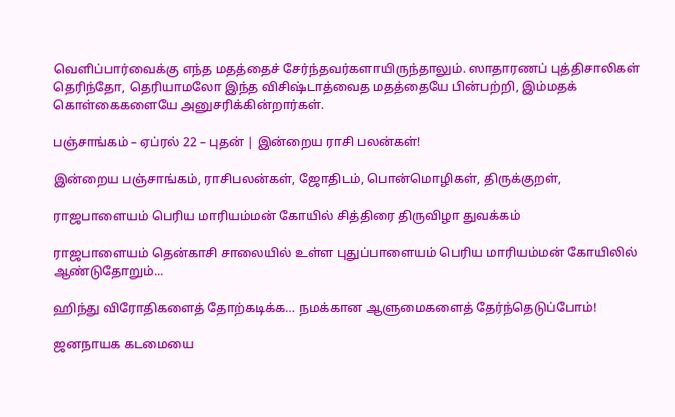வெளிப்பார்வைக்கு எந்த மதத்தைச் சேர்ந்தவர்களாயிருந்தாலும். ஸாதாரணப் புத்திசாலிகள் தெரிந்தோ, தெரியாமலோ இந்த விசிஷ்டாத்வைத மதத்தையே பின்பற்றி, இம்மதக் கொள்கைகளையே அனுசரிக்கின்றார்கள்.

பஞ்சாங்கம் – ஏப்ரல் 22 – புதன் | இன்றைய ராசி பலன்கள்!

இன்றைய பஞ்சாங்கம், ராசிபலன்கள், ஜோதிடம், பொன்மொழிகள், திருக்குறள்,

ராஜபாளையம் பெரிய மாரியம்மன் கோயில் சித்திரை திருவிழா துவக்கம்

ராஜபாளையம் தென்காசி சாலையில் உள்ள புதுப்பாளையம் பெரிய மாரியம்மன் கோயிலில் ஆண்டுதோறும்...

ஹிந்து விரோதிகளைத் தோற்கடிக்க… நமக்கான ஆளுமைகளைத் தேர்ந்தெடுப்போம்!

ஜனநாயக கடமையை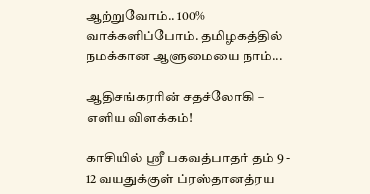ஆற்றுவோம்.. 100% வாக்களிப்போம். தமிழகத்தில் நமக்கான ஆளுமையை நாம்...

ஆதிசங்கரரின் சதச்லோகி – எளிய விளக்கம்!

காசியில் ஸ்ரீ பகவத்பாதர் தம் 9 - 12 வயதுக்குள் ப்ரஸ்தானத்ரய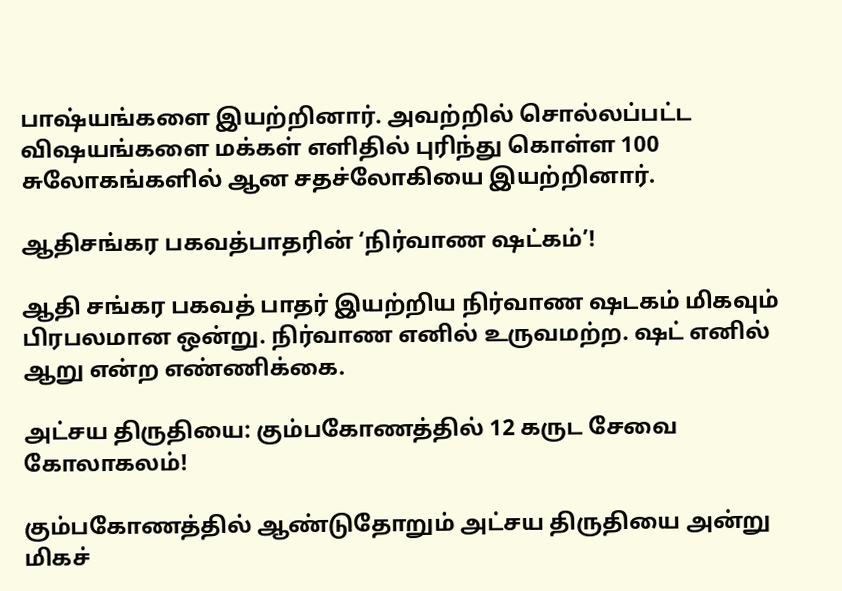பாஷ்யங்களை இயற்றினார். அவற்றில் சொல்லப்பட்ட விஷயங்களை மக்கள் எளிதில் புரிந்து கொள்ள 100 சுலோகங்களில் ஆன சதச்லோகியை இயற்றினார்.

ஆதிசங்கர பகவத்பாதரின் ‘நிர்வாண ஷட்கம்’!

ஆதி சங்கர பகவத் பாதர் இயற்றிய நிர்வாண ஷடகம் மிகவும் பிரபலமான ஒன்று. நிர்வாண எனில் உருவமற்ற. ஷட் எனில் ஆறு என்ற எண்ணிக்கை.

அட்சய திருதியை: கும்பகோணத்தில் 12 கருட சேவை கோலாகலம்!

கும்பகோணத்தில் ஆண்டுதோறும் அட்சய திருதியை அன்று மிகச்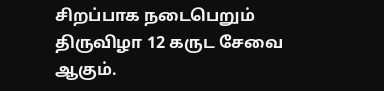சிறப்பாக நடைபெறும் திருவிழா 12 கருட சேவை ஆகும்.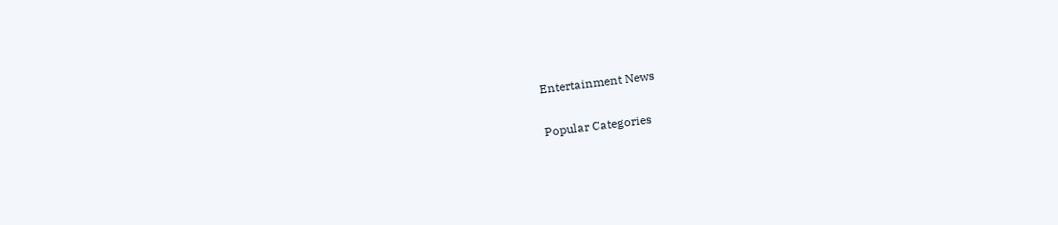Entertainment News

Popular Categories